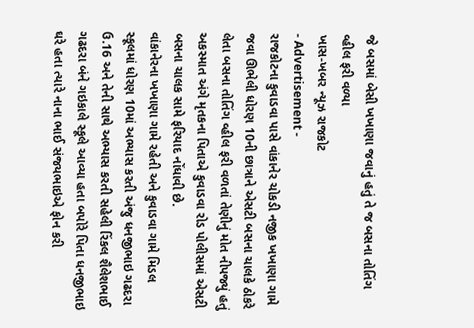જે બસમાં બેસી ખખાણા જવાનું હતું તે જ બસના તોતિંગ વ્હીલ ફરી વળ્યા
ખાસ-ખબર ન્યૂઝ રાજકોટ
- Advertisement -
રાજકોટના કુવાડવા પાસે વાંકાનેર ચોકડી નજીક ખખાણા ગામે જવા ઊભેલી ધોરણ 10ની છાત્રાને એસટી બસના ચાલકે ઠોકરે લેતા બસના તોતિંગ વ્હીલ ફરી વળતાં તેણીનું મોત નીપજ્યું હતું અકસ્માત અંગે મૃતકના પિતાએ કુવાડવા રોડ પોલીસમાં એસટી બસના ચાલક સામે ફરિયાદ નોંધાવી છે.
વાંકાનેરના ખખાણા ગામે રહેતી અને કુવાડવા ગામે મિડલ સ્કૂલમાં ધોરણ 10માં અભ્યાસ કરતી અંજુ ધનજીભાઇ ગઢદરા ઉ.16 અને તેની સાથે અભ્યાસ કરતી સહેલી રિંકલ શૈલેશભાઈ ગઢદરા બંને ગઇકાલે સ્કૂલે આવ્યા હતા બપોરે પિતા ધનજીભાઇ ઘરે હતા ત્યારે નાના ભાઈ સંજયભાઇએ ફોન કરી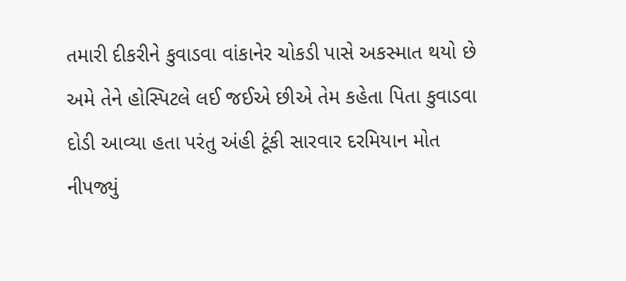તમારી દીકરીને કુવાડવા વાંકાનેર ચોકડી પાસે અકસ્માત થયો છે અમે તેને હોસ્પિટલે લઈ જઈએ છીએ તેમ કહેતા પિતા કુવાડવા દોડી આવ્યા હતા પરંતુ અંહી ટૂંકી સારવાર દરમિયાન મોત નીપજ્યું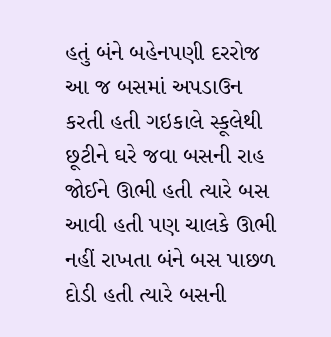હતું બંને બહેનપણી દરરોજ આ જ બસમાં અપડાઉન કરતી હતી ગઇકાલે સ્કૂલેથી છૂટીને ઘરે જવા બસની રાહ જોઈને ઊભી હતી ત્યારે બસ આવી હતી પણ ચાલકે ઊભી નહીં રાખતા બંને બસ પાછળ દોડી હતી ત્યારે બસની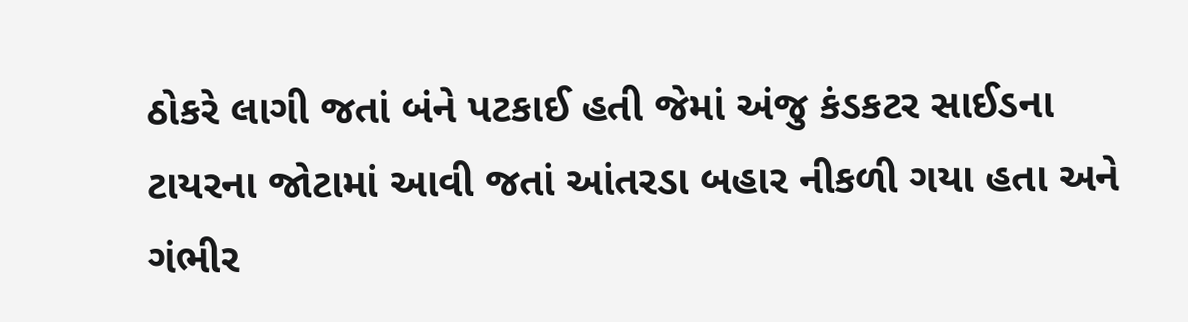ઠોકરે લાગી જતાં બંને પટકાઈ હતી જેમાં અંજુ કંડકટર સાઈડના ટાયરના જોટામાં આવી જતાં આંતરડા બહાર નીકળી ગયા હતા અને ગંભીર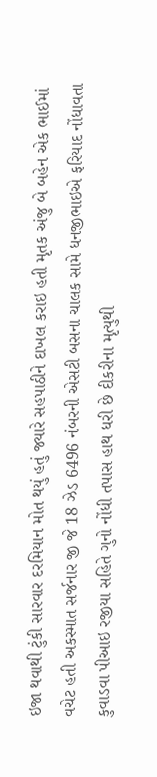ઇજા થવાથી ટુંકી સારવાર દરમિયાન મોત થયું હતું જ્યારે સહપાઠીને દાખલ કરાઇ હતી મૃતક અંજુ બે બહેન એક ભાઈમાં વચેટ હતી અકસ્માત સર્જનાર જી જે 18 ઝેડ 6496 નંબરની એસટી બસના ચાલક સામે ધનજીભાઇએ ફરિયાદ નોંધાવતા કુવાડવા પીઆઇ રજીયા સહિતે ગુનો નોંધી તપાસ હાથ ધરી છે દીકરીના મૃત્યુથી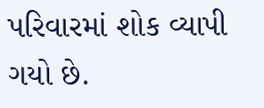પરિવારમાં શોક વ્યાપી ગયો છે.